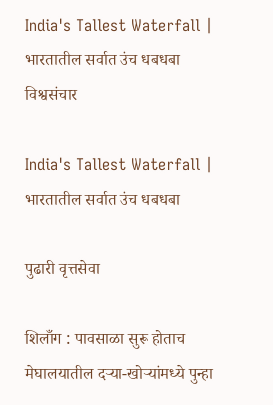India's Tallest Waterfall | भारतातील सर्वात उंच धबधबा
विश्वसंचार

India's Tallest Waterfall | भारतातील सर्वात उंच धबधबा

पुढारी वृत्तसेवा

शिलाँग : पावसाळा सुरू होताच मेघालयातील दऱ्या-खोऱ्यांमध्ये पुन्हा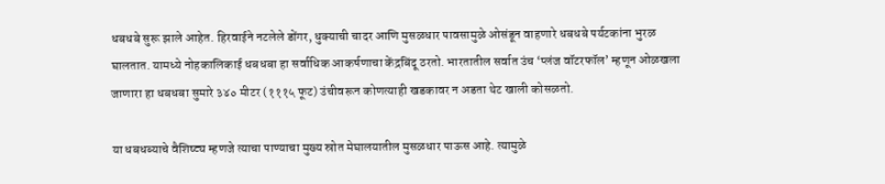धबधबे सुरू झाले आहेत. हिरवाईने नटलेले डोंगर, धुक्याची चादर आणि मुसळधार पावसामुळे ओसंडून वाहणारे धबधबे पर्यटकांना भुरळ घालतात. यामध्ये नोहकालिकाई धबधबा हा सर्वाधिक आकर्षणाचा केंद्रबिंदू ठरतो. भारतातील सर्वात उंच ‘प्लंज वॉटरफॉल’ म्हणून ओळखला जाणारा हा धबधबा सुमारे ३४० मीटर (१११५ फूट) उंचीवरून कोणत्याही खडकावर न अडता थेट खाली कोसळतो.

या धबधब्याचे वैशिष्ट्य म्हणजे त्याचा पाण्याचा मुख्य स्रोत मेघालयातील मुसळधार पाऊस आहे. त्यामुळे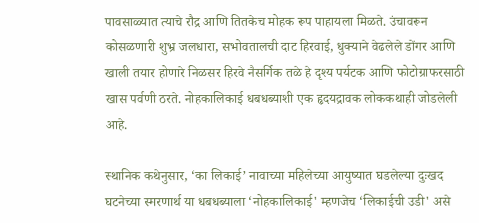पावसाळ्यात त्याचे रौद्र आणि तितकेच मोहक रूप पाहायला मिळते. उंचावरून कोसळणारी शुभ्र जलधारा, सभोवतालची दाट हिरवाई, धुक्याने वेढलेले डोंगर आणि खाली तयार होणारे निळसर हिरवे नैसर्गिक तळे हे दृश्य पर्यटक आणि फोटोग्राफरसाठी खास पर्वणी ठरते. नोहकालिकाई धबधब्याशी एक हृदयद्रावक लोककथाही जोडलेली आहे.

स्थानिक कथेनुसार, ‘का लिकाई’ नावाच्या महिलेच्या आयुष्यात घडलेल्या दुःखद घटनेच्या स्मरणार्थ या धबधब्याला ‘नोहकालिकाई' म्हणजेच ‘लिकाईची उडी' असे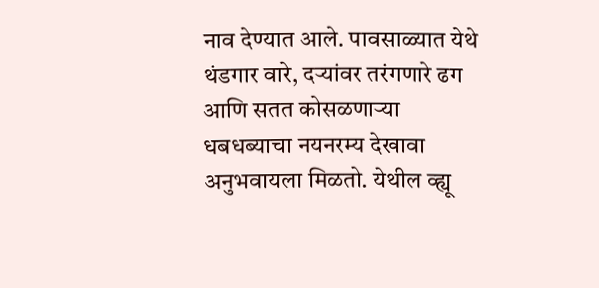नाव देण्यात आले. पावसाळ्यात येथे थंडगार वारे, दऱ्यांवर तरंगणारे ढग आणि सतत कोसळणाऱ्या धबधब्याचा नयनरम्य देखावा अनुभवायला मिळतो. येथील व्ह्यू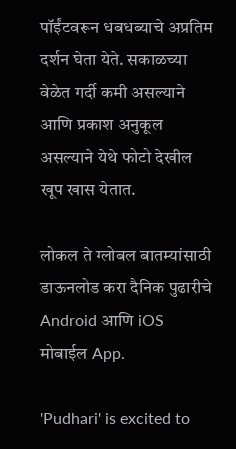पॉईंटवरून धबधब्याचे अप्रतिम दर्शन घेता येते. सकाळच्या वेळेत गर्दी कमी असल्याने आणि प्रकाश अनुकूल असल्याने येथे फोटो देखील खूप खास येतात.

लोकल ते ग्लोबल बातम्यांसाठी डाऊनलोड करा दैनिक पुढारीचे Android आणि iOS मोबाईल App.

'Pudhari' is excited to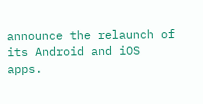announce the relaunch of its Android and iOS apps.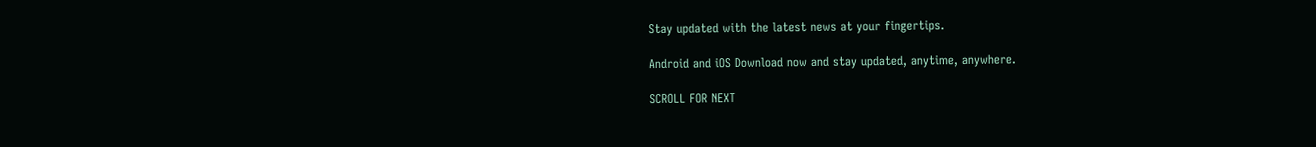Stay updated with the latest news at your fingertips.

Android and iOS Download now and stay updated, anytime, anywhere.

SCROLL FOR NEXT